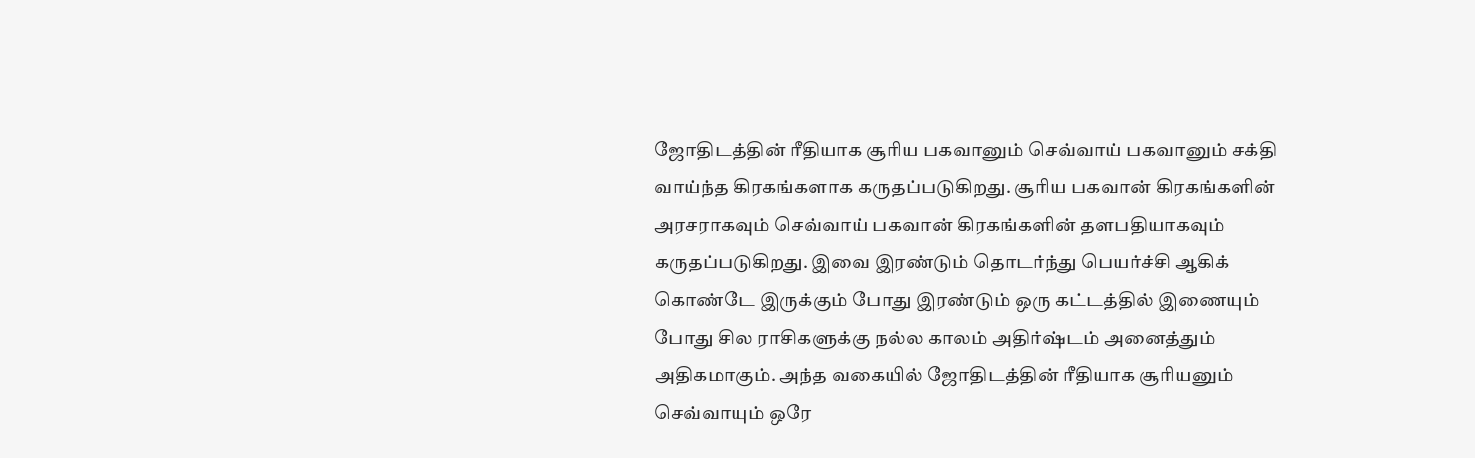ஜோதிடத்தின் ரீதியாக சூரிய பகவானும் செவ்வாய் பகவானும் சக்தி வாய்ந்த கிரகங்களாக கருதப்படுகிறது. சூரிய பகவான் கிரகங்களின் அரசராகவும் செவ்வாய் பகவான் கிரகங்களின் தளபதியாகவும் கருதப்படுகிறது. இவை இரண்டும் தொடர்ந்து பெயர்ச்சி ஆகிக் கொண்டே இருக்கும் போது இரண்டும் ஒரு கட்டத்தில் இணையும் போது சில ராசிகளுக்கு நல்ல காலம் அதிர்ஷ்டம் அனைத்தும் அதிகமாகும். அந்த வகையில் ஜோதிடத்தின் ரீதியாக சூரியனும் செவ்வாயும் ஒரே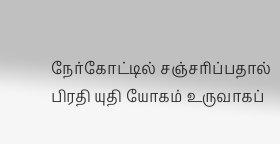நேர்கோட்டில் சஞ்சரிப்பதால் பிரதி யுதி யோகம் உருவாகப்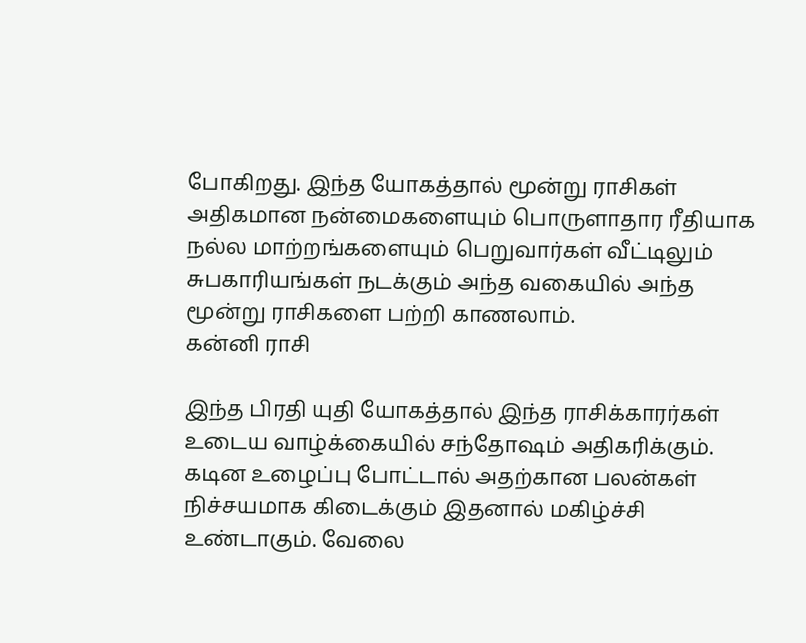போகிறது. இந்த யோகத்தால் மூன்று ராசிகள் அதிகமான நன்மைகளையும் பொருளாதார ரீதியாக நல்ல மாற்றங்களையும் பெறுவார்கள் வீட்டிலும் சுபகாரியங்கள் நடக்கும் அந்த வகையில் அந்த மூன்று ராசிகளை பற்றி காணலாம்.
கன்னி ராசி

இந்த பிரதி யுதி யோகத்தால் இந்த ராசிக்காரர்கள் உடைய வாழ்க்கையில் சந்தோஷம் அதிகரிக்கும். கடின உழைப்பு போட்டால் அதற்கான பலன்கள் நிச்சயமாக கிடைக்கும் இதனால் மகிழ்ச்சி உண்டாகும். வேலை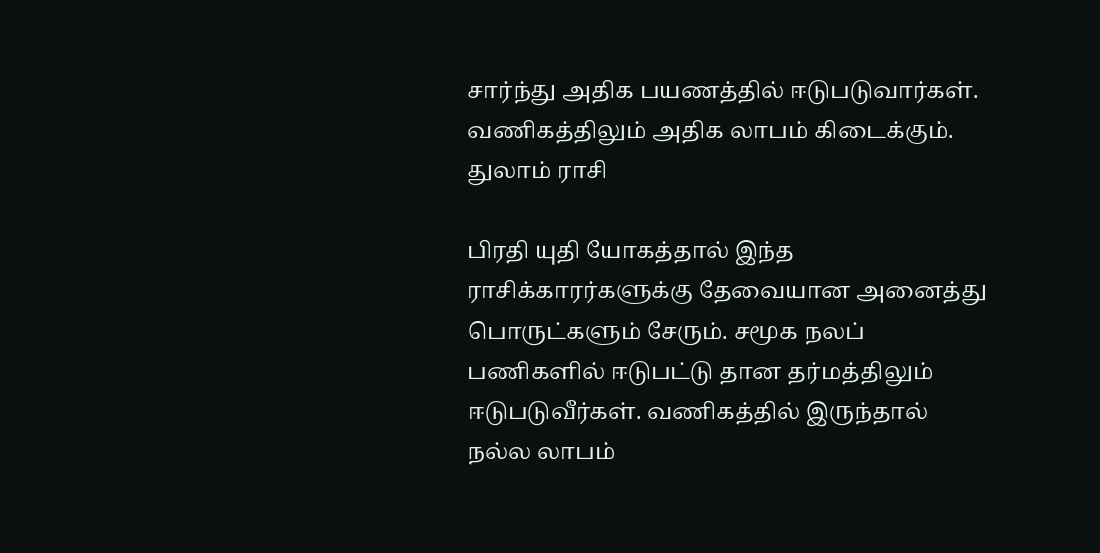சார்ந்து அதிக பயணத்தில் ஈடுபடுவார்கள். வணிகத்திலும் அதிக லாபம் கிடைக்கும்.
துலாம் ராசி

பிரதி யுதி யோகத்தால் இந்த ராசிக்காரர்களுக்கு தேவையான அனைத்து பொருட்களும் சேரும். சமூக நலப் பணிகளில் ஈடுபட்டு தான தர்மத்திலும் ஈடுபடுவீர்கள். வணிகத்தில் இருந்தால் நல்ல லாபம்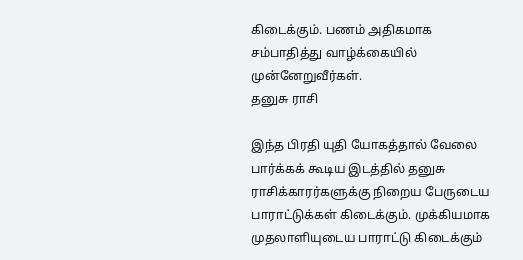கிடைக்கும். பணம் அதிகமாக சம்பாதித்து வாழ்க்கையில் முன்னேறுவீர்கள்.
தனுசு ராசி

இந்த பிரதி யுதி யோகத்தால் வேலை பார்க்கக் கூடிய இடத்தில் தனுசு ராசிக்காரர்களுக்கு நிறைய பேருடைய பாராட்டுக்கள் கிடைக்கும். முக்கியமாக முதலாளியுடைய பாராட்டு கிடைக்கும்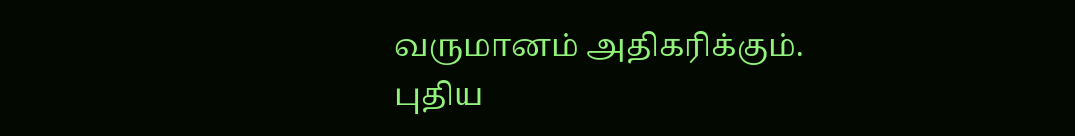வருமானம் அதிகரிக்கும். புதிய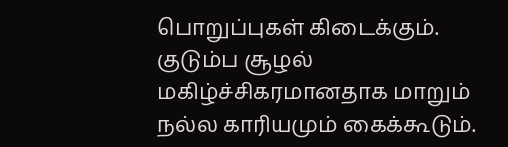பொறுப்புகள் கிடைக்கும். குடும்ப சூழல் மகிழ்ச்சிகரமானதாக மாறும் நல்ல காரியமும் கைக்கூடும்.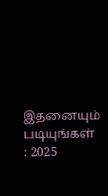இதனையும் படியுங்கள் : 2025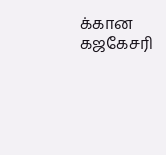க்கான கஜகேசரி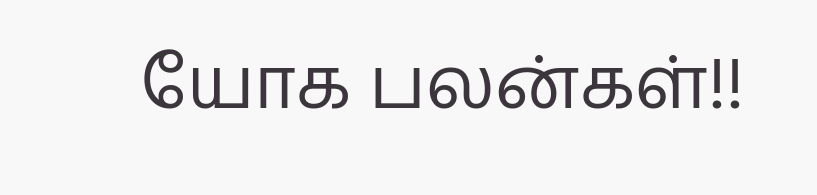யோக பலன்கள்!!